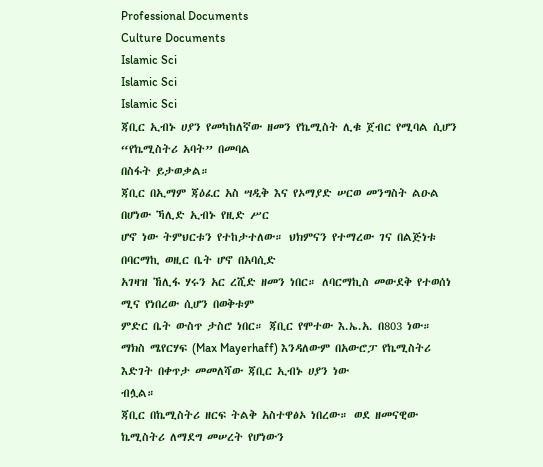Professional Documents
Culture Documents
Islamic Sci
Islamic Sci
Islamic Sci
ጃቢር ኢብኑ ሀያን የመካከለኛው ዘመን የኬሚስት ሊቁ ጀብር የሚባል ሲሆን “የኬሚስትሪ አባት” በመባል
በስፋት ይታወቃል።
ጃቢር በኢማም ጃዕፈር አስ ሣዲቅ እና የኦማያድ ሠርወ መንግስት ልዑል በሆነው ኻሊድ ኢብኑ የዚድ ሥር
ሆኖ ነው ትምህርቱን የተከታተለው። ህክምናን የተማረው ገና በልጅነቱ በባርማኪ ወዚር ቤት ሆኖ በአባሲድ
አገዛዝ ኸሊፋ ሃሩን አር ረሺድ ዘመን ነበር። ለባርማኪስ መውደቅ የተወሰነ ሚና የነበረው ሲሆን በወቅቱም
ምድር ቤት ውስጥ ታስሮ ነበር። ጃቢር የሞተው እ.ኤ.አ. በ803 ነው።
ማክስ ሜየርሃፍ (Max Mayerhaff) እንዳለውም በአውሮፓ የኬሚስትሪ እድገት በቀጥታ መመለሻው ጃቢር ኢብኑ ሀያን ነው
ብሏል።
ጃቢር በኬሚስትሪ ዘርፍ ትልቅ አስተዋፅኦ ነበረው። ወደ ዘመናዊው ኬሚስትሪ ለማደግ መሠረት የሆነውን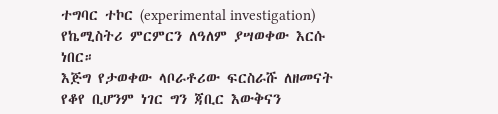ተግባር ተኮር (experimental investigation) የኬሚስትሪ ምርምርን ለዓለም ያሣወቀው እርሱ ነበር።
እጅግ የታወቀው ላቦራቶሪው ፍርስራሹ ለዘመናት የቆየ ቢሆንም ነገር ግን ጃቢር እውቅናን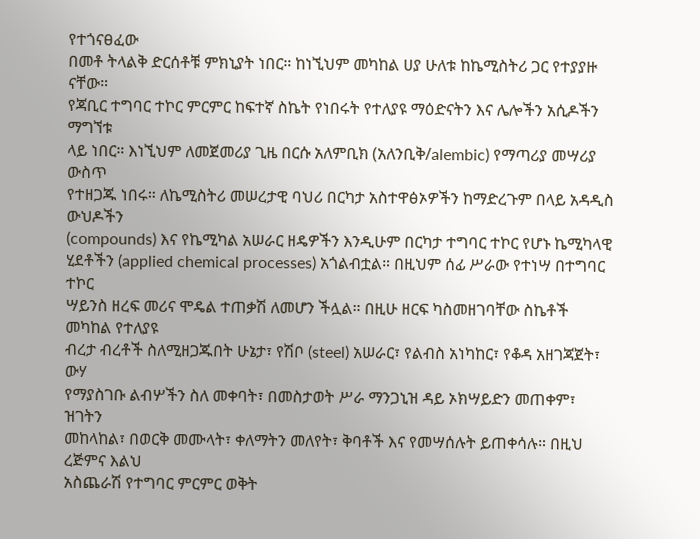የተጎናፀፈው
በመቶ ትላልቅ ድርሰቶቹ ምክኒያት ነበር። ከነኚህም መካከል ሀያ ሁለቱ ከኬሚስትሪ ጋር የተያያዙ ናቸው።
የጃቢር ተግባር ተኮር ምርምር ከፍተኛ ስኬት የነበሩት የተለያዩ ማዕድናትን እና ሌሎችን አሲዶችን ማግኘቱ
ላይ ነበር። እነኚህም ለመጀመሪያ ጊዜ በርሱ አለምቢክ (አለንቢቅ/alembic) የማጣሪያ መሣሪያ ውስጥ
የተዘጋጁ ነበሩ። ለኬሚስትሪ መሠረታዊ ባህሪ በርካታ አስተዋፅኦዎችን ከማድረጉም በላይ አዳዲስ ውህዶችን
(compounds) እና የኬሚካል አሠራር ዘዴዎችን እንዲሁም በርካታ ተግባር ተኮር የሆኑ ኬሚካላዊ
ሂደቶችን (applied chemical processes) አጎልብቷል። በዚህም ሰፊ ሥራው የተነሣ በተግባር ተኮር
ሣይንስ ዘረፍ መሪና ሞዴል ተጠቃሽ ለመሆን ችሏል። በዚሁ ዘርፍ ካስመዘገባቸው ስኬቶች መካከል የተለያዩ
ብረታ ብረቶች ስለሚዘጋጁበት ሁኔታ፣ የሽቦ (steel) አሠራር፣ የልብስ አነካከር፣ የቆዳ አዘገጃጀት፣ ውሃ
የማያስገቡ ልብሦችን ስለ መቀባት፣ በመስታወት ሥራ ማንጋኒዝ ዳይ ኦክሣይድን መጠቀም፣ ዝገትን
መከላከል፣ በወርቅ መሙላት፣ ቀለማትን መለየት፣ ቅባቶች እና የመሣሰሉት ይጠቀሳሉ። በዚህ ረጅምና እልህ
አስጨራሽ የተግባር ምርምር ወቅት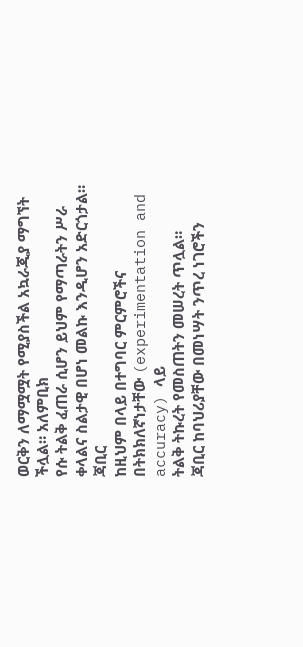ወርቅን ለማሟሟት የሚያስችል አኳራጂያ ማግኘት ችሏል። አለምቢክ
የሱ ትልቅ ፈጠራ ሲሆን ይህም የማጣራትን ሥራ ቀላልና ስልታዊ በሆነ መልኩ እንዲሆን አድርጎታል። ጃቢር
ከዚህም በላይ በተግባር ምርምሮችና በትክክለኛነታቸው (experimentation and accuracy) ላይ
ትልቅ ትኩረት የመስጠትን መሠረት ጥሏል።
ጃቢር ከባህሪያቸው በመነሣት ንጥረ ነገሮችን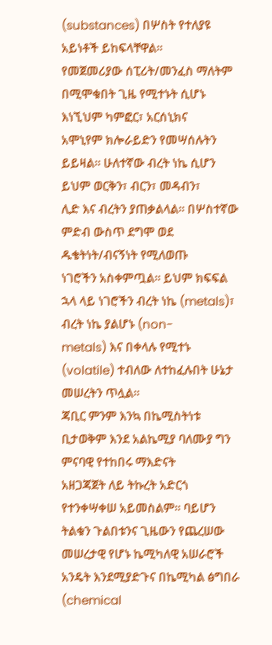(substances) በሦስት የተለያዩ አይነቶች ይከፍላቸዋል።
የመጀመሪያው ሰፒሪት/መንፈስ ማለትም በሚሞቁበት ጊዜ የሚተኑት ሲሆኑ እነኚህም ካምፎር፣ አርሰኒክና
አሞኒየም ክሎራይድን የመሣሰሉትን ይይዛል። ሁለተኛው ብረት ነኬ ሲሆን ይህም ወርቅን፣ ብርን፣ መዳብን፣
ሊድ እና ብረትን ያጠቃልላል። በሦስተኛው ምድብ ውስጥ ደግሞ ወደ ዱቄትነት/ብናኝነት የሚለወጡ
ነገሮችን አስቀምጧል። ይህም ክፍፍል ኋላ ላይ ነገሮችን ብረት ነኬ (metals)፣ ብረት ነኬ ያልሆኑ (non-
metals) እና በቀላሉ የሚተኑ (volatile) ተብለው ለተከፈሉበት ሁኔታ መሠረትን ጥሏል።
ጃቢር ምንም እንኳ በኬሚስትነቱ ቢታወቅም እንደ አልኬሚያ ባለሙያ ግን ምናባዊ የተከበሩ ማእድናት
አዘጋጃጀት ለይ ትኩረት አድርጎ የተንቀሣቀሠ አይመስልም። ባይሆን ትልቁን ጉልበቱንና ጊዜውን የጨረሠው
መሠረታዊ የሆኑ ኬሚካለዊ አሠራሮች አንዴት እንደሚያድጉና በኬሚካል ፅግበራ (chemical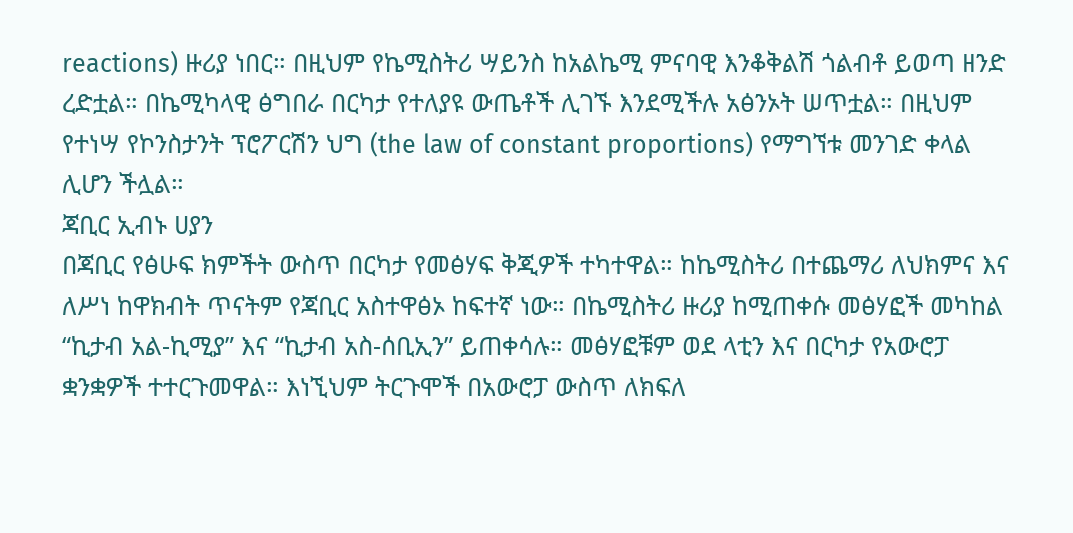reactions) ዙሪያ ነበር። በዚህም የኬሚስትሪ ሣይንስ ከአልኬሚ ምናባዊ እንቆቅልሽ ጎልብቶ ይወጣ ዘንድ
ረድቷል። በኬሚካላዊ ፅግበራ በርካታ የተለያዩ ውጤቶች ሊገኙ እንደሚችሉ አፅንኦት ሠጥቷል። በዚህም
የተነሣ የኮንስታንት ፕሮፖርሽን ህግ (the law of constant proportions) የማግኘቱ መንገድ ቀላል
ሊሆን ችሏል።
ጃቢር ኢብኑ ሀያን
በጃቢር የፅሁፍ ክምችት ውስጥ በርካታ የመፅሃፍ ቅጂዎች ተካተዋል። ከኬሚስትሪ በተጨማሪ ለህክምና እና
ለሥነ ከዋክብት ጥናትም የጃቢር አስተዋፅኦ ከፍተኛ ነው። በኬሚስትሪ ዙሪያ ከሚጠቀሱ መፅሃፎች መካከል
“ኪታብ አል-ኪሚያ” እና “ኪታብ አስ-ሰቢኢን” ይጠቀሳሉ። መፅሃፎቹም ወደ ላቲን እና በርካታ የአውሮፓ
ቋንቋዎች ተተርጉመዋል። እነኚህም ትርጉሞች በአውሮፓ ውስጥ ለክፍለ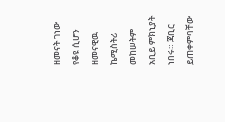ዘመናት ገነው የቆዩ ሲሆን
ዘመናዊዉ ኬሚስትሪ መከሠትም አቢይ ምክኒያት ነበሩ። ጃቢር ይጠቀምባቸው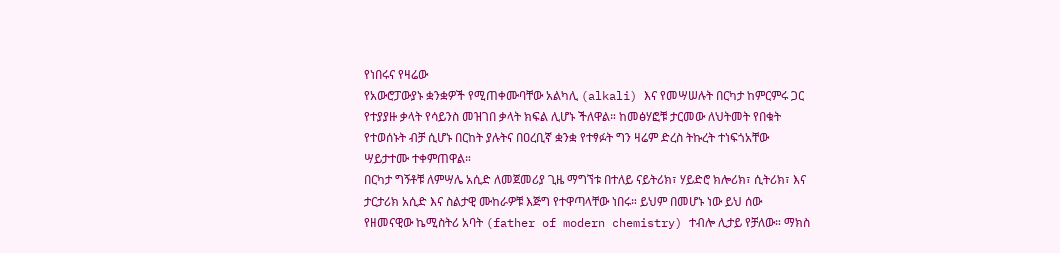የነበሩና የዛሬው
የአውሮፓውያኑ ቋንቋዎች የሚጠቀሙባቸው አልካሊ (alkali) እና የመሣሠሉት በርካታ ከምርምሩ ጋር
የተያያዙ ቃላት የሳይንስ መዝገበ ቃላት ክፍል ሊሆኑ ችለዋል። ከመፅሃፎቹ ታርመው ለህትመት የበቁት
የተወሰኑት ብቻ ሲሆኑ በርከት ያሉትና በዐረቢኛ ቋንቋ የተፃፉት ግን ዛሬም ድረስ ትኩረት ተነፍጎአቸው
ሣይታተሙ ተቀምጠዋል።
በርካታ ግኝቶቹ ለምሣሌ አሲድ ለመጀመሪያ ጊዜ ማግኘቱ በተለይ ናይትሪክ፣ ሃይድሮ ክሎሪክ፣ ሲትሪክ፣ እና
ታርታሪክ አሲድ እና ስልታዊ ሙከራዎቹ እጅግ የተዋጣላቸው ነበሩ። ይህም በመሆኑ ነው ይህ ሰው
የዘመናዊው ኬሚስትሪ አባት (father of modern chemistry) ተብሎ ሊታይ የቻለው። ማክስ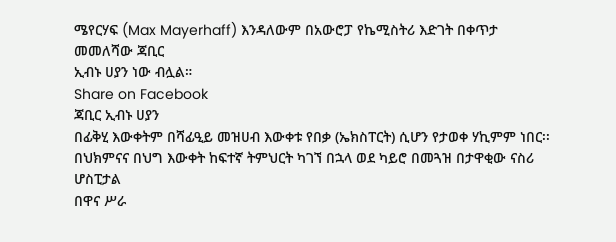ሜየርሃፍ (Max Mayerhaff) እንዳለውም በአውሮፓ የኬሚስትሪ እድገት በቀጥታ መመለሻው ጃቢር
ኢብኑ ሀያን ነው ብሏል።
Share on Facebook
ጃቢር ኢብኑ ሀያን
በፊቅሂ እውቀትም በሻፊዒይ መዝሀብ እውቀቱ የበቃ (ኤክስፐርት) ሲሆን የታወቀ ሃኪምም ነበር፡፡
በህክምናና በህግ እውቀት ከፍተኛ ትምህርት ካገኘ በኋላ ወደ ካይሮ በመጓዝ በታዋቂው ናስሪ ሆስፒታል
በዋና ሥራ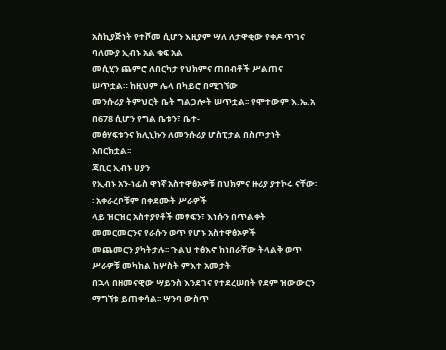አስኪያጅነት የተሾመ ሲሆን እዚያም ሣለ ለታዋቂው የቀዶ ጥገና ባለሙያ ኢብኑ አል ቁፍ አል
መሲሂን ጨምሮ ለበርካታ የህክምና ጠበብቶች ሥልጠና ሠጥቷል። ከዚህም ሌላ በካይሮ በሚገኘው
መንሱሪያ ትምህርት ቤት ግልጋሎት ሠጥቷል፡፡ የሞተውም እ.ኤ.አ በ678 ሲሆን የግል ቤቱን፣ ቤተ-
መፅሃፍቱንና ክሊኒኩን ለመንሱሪያ ሆስፒታል በስጦታነት አበርክቷል፡፡
ጃቢር ኢብኑ ሀያን
የኢብኑ አን-ነፊስ ዋነኛ አስተዋፅኦዎቹ በህክምና ዙሪያ ያተኮሩ ናቸው፡፡ አቀራረቦቹም በቀደሙት ሥራዎች
ላይ ዝርዝር አስተያየቶች መፃፍን፣ እነሱን በጥልቀት መመርመርንና የራሱን ወጥ የሆኑ አስተዋፅኦዎች
መጨመርን ያካትታሉ፡፡ ጉልህ ተፅእኖ ከነበራቸው ትላልቅ ወጥ ሥራዎቹ መካከል ከሦስት ምእተ አመታት
በኋላ በዘመናዊው ሣይንስ እንደገና የተደረሠበት የደም ዝውውርን ማግኘቱ ይጠቀሳል፡፡ ሣንባ ውስጥ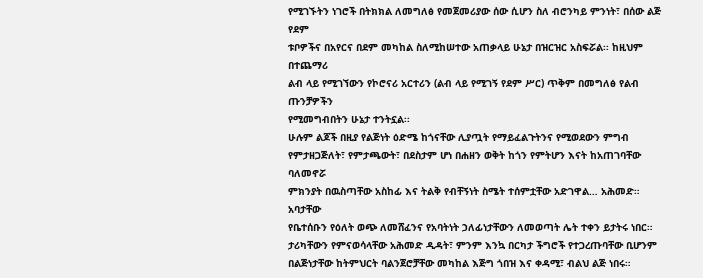የሚገኙትን ነገሮች በትክክል ለመግለፅ የመጀመሪያው ሰው ሲሆን ስለ ብሮንካይ ምንነት፣ በሰው ልጅ የደም
ቱቦዎችና በአየርና በደም መካከል ስለሚከሠተው አጠቃላይ ሁኔታ በዝርዝር አስፍሯል፡፡ ከዚህም በተጨማሪ
ልብ ላይ የሚገኘውን የኮሮናሪ አርተሪን (ልብ ላይ የሚገኝ የደም ሥር) ጥቅም በመግለፅ የልብ ጡንቻዎችን
የሚመግብበትን ሁኔታ ተንትኗል፡፡
ሁሉም ልጆች በዚያ የልጅነት ዕድሜ ከጎናቸው ሊያጧት የማይፈልጉትንና የሚወደውን ምግብ
የምታዘጋጅለት፣ የምታጫውት፣ በደስታም ሆነ በሐዘን ወቅት ከጎን የምትሆን እናት ከአጠገባቸው ባለመኖሯ
ምክንያት በዉስጣቸው አስከፊ እና ትልቅ የብቸኝነት ስሜት ተሰምቷቸው አድገዋል… አሕመድ። አባታቸው
የቤተሰቡን የዕለት ወጭ ለመሸፈንና የአባትነት ኃለፊነታቸውን ለመወጣት ሌት ተቀን ይታትሩ ነበር።
ታሪካቸውን የምናወሳላቸው አሕመድ ዲዳት፣ ምንም እንኳ በርካታ ችግሮች የተጋረጡባቸው ቢሆንም
በልጅነታቸው ከትምህርት ባልንጀሮቻቸው መካከል እጅግ ጎበዝ እና ቀዳሚ፣ ብልህ ልጅ ነበሩ።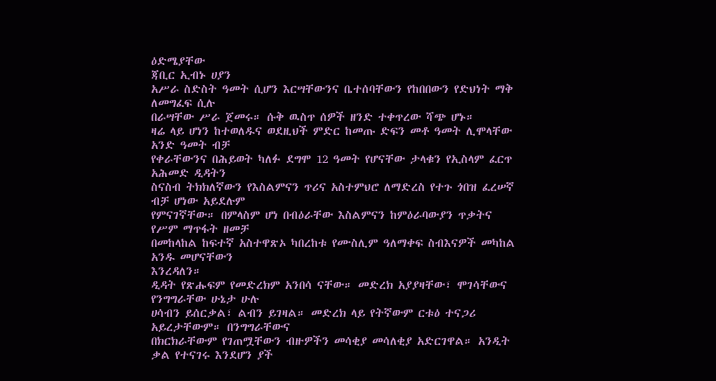ዕድሜያቸው
ጃቢር ኢብኑ ሀያን
አሥራ ስድስት ዓመት ሲሆን እርሣቸውንና ቤተሰባቸውን የከበበውን የድህነት ማቅ ለመግፈፍ ሲሉ
በራሣቸው ሥራ ጀመሩ። ሱቅ ዉስጥ ሰዎች ዘንድ ተቀጥረው ሻጭ ሆኑ።
ዛሬ ላይ ሆነን ከተወለዱና ወደዚህች ምድር ከመጡ ድፍን መቶ ዓመት ሊሞላቸው አንድ ዓመት ብቻ
የቀራቸውንና በሕይወት ካለፉ ደግሞ 12 ዓመት የሆናቸው ታላቁን የኢስላም ፈርጥ አሕመድ ዲዳትን
ስናስብ ትክክለኛውን የእስልምናን ጥሪና አስተምህሮ ለማድረስ የተጉ ጎበዝ ፈረሠኛ ብቻ ሆነው አይደሉም
የምናገኛቸው። በምላስም ሆነ በብዕራቸው እስልምናን ከምዕራባውያን ጥቃትና የሥም ማጥፋት ዘመቻ
በመከላከል ከፍተኛ አስተዋጽኦ ካበረከቱ የሙስሊም ዓለማቀፍ ስብእናዎች መካከል አንዱ መሆናቸውን
እንረዳለን።
ዲዳት የጽሑፍም የመድረክም አንበሳ ናቸው። መድረክ አያያዛቸው፣ ሞገሳቸውና የንግግራቸው ሁኔታ ሁሉ
ሀሳብን ይሰርቃል፣ ልብን ይገዛል። መድረክ ላይ የትኛውም ርቱዕ ተናጋሪ አይረታቸውም። በንግግራቸውና
በክርክራቸውም የገጠሟቸውን ብዙዎችን መሳቂያ መሳለቂያ አድርገዋል። አንዲት ቃል የተናገሩ እንደሆን ያች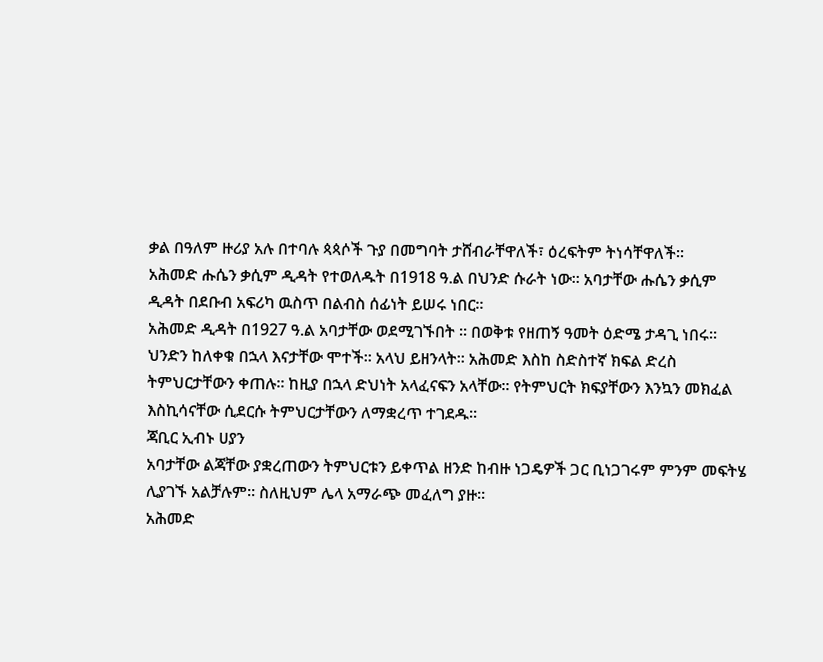ቃል በዓለም ዙሪያ አሉ በተባሉ ጳጳሶች ጉያ በመግባት ታሸብራቸዋለች፣ ዕረፍትም ትነሳቸዋለች።
አሕመድ ሑሴን ቃሲም ዲዳት የተወለዱት በ1918 ዓ.ል በህንድ ሱራት ነው። አባታቸው ሑሴን ቃሲም
ዲዳት በደቡብ አፍሪካ ዉስጥ በልብስ ሰፊነት ይሠሩ ነበር።
አሕመድ ዲዳት በ1927 ዓ.ል አባታቸው ወደሚገኙበት ። በወቅቱ የዘጠኝ ዓመት ዕድሜ ታዳጊ ነበሩ።
ህንድን ከለቀቁ በኋላ እናታቸው ሞተች። አላህ ይዘንላት። አሕመድ እስከ ስድስተኛ ክፍል ድረስ
ትምህርታቸውን ቀጠሉ። ከዚያ በኋላ ድህነት አላፈናፍን አላቸው። የትምህርት ክፍያቸውን እንኳን መክፈል
እስኪሳናቸው ሲደርሱ ትምህርታቸውን ለማቋረጥ ተገደዱ።
ጃቢር ኢብኑ ሀያን
አባታቸው ልጃቸው ያቋረጠውን ትምህርቱን ይቀጥል ዘንድ ከብዙ ነጋዴዎች ጋር ቢነጋገሩም ምንም መፍትሄ
ሊያገኙ አልቻሉም። ስለዚህም ሌላ አማራጭ መፈለግ ያዙ።
አሕመድ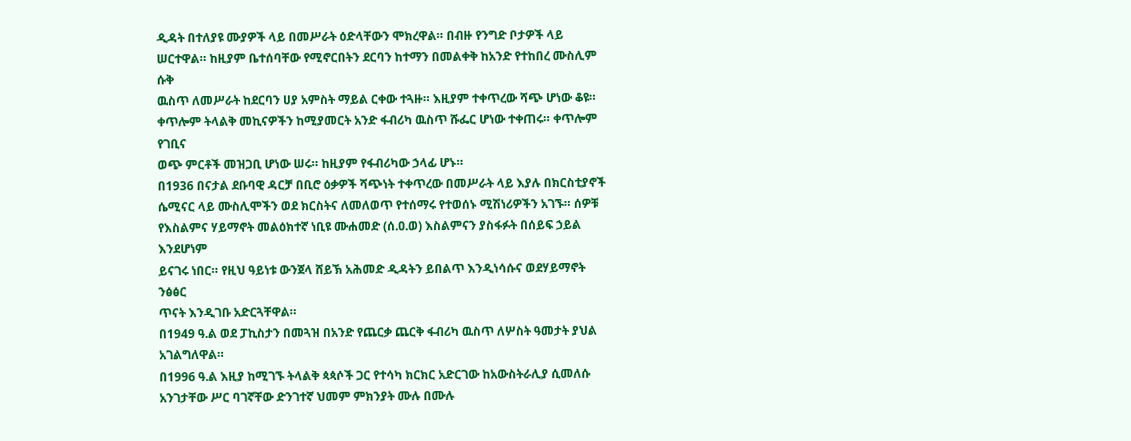ዲዳት በተለያዩ ሙያዎች ላይ በመሥራት ዕድላቸውን ሞክረዋል። በብዙ የንግድ ቦታዎች ላይ
ሠርተዋል። ከዚያም ቤተሰባቸው የሚኖርበትን ደርባን ከተማን በመልቀቅ ከአንድ የተከበረ ሙስሊም ሱቅ
ዉስጥ ለመሥራት ከደርባን ሀያ አምስት ማይል ርቀው ተጓዙ። እዚያም ተቀጥረው ሻጭ ሆነው ቆዩ።
ቀጥሎም ትላልቅ መኪናዎችን ከሚያመርት አንድ ፋብሪካ ዉስጥ ሹፌር ሆነው ተቀጠሩ። ቀጥሎም የገቢና
ወጭ ምርቶች መዝጋቢ ሆነው ሠሩ። ከዚያም የፋብሪካው ኃላፊ ሆኑ።
በ1936 በናታል ደቡባዊ ዳርቻ በቢሮ ዕቃዎች ሻጭነት ተቀጥረው በመሥራት ላይ እያሉ በክርስቲያኖች
ሴሚናር ላይ ሙስሊሞችን ወደ ክርስትና ለመለወጥ የተሰማሩ የተወሰኑ ሚሽነሪዎችን አገኙ። ሰዎቹ
የእስልምና ሃይማኖት መልዕክተኛ ነቢዩ ሙሐመድ (ሰ.ዐ.ወ) እስልምናን ያስፋፉት በሰይፍ ኃይል እንደሆነም
ይናገሩ ነበር። የዚህ ዓይነቱ ውንጀላ ሸይኽ አሕመድ ዲዳትን ይበልጥ እንዲነሳሱና ወደሃይማኖት ንፅፅር
ጥናት እንዲገቡ አድርጓቸዋል።
በ1949 ዓ.ል ወደ ፓኪስታን በመጓዝ በአንድ የጨርቃ ጨርቅ ፋብሪካ ዉስጥ ለሦስት ዓመታት ያህል
አገልግለዋል።
በ1996 ዓ.ል እዚያ ከሚገኙ ትላልቅ ጳጳሶች ጋር የተሳካ ክርክር አድርገው ከአውስትራሊያ ሲመለሱ
አንገታቸው ሥር ባገኛቸው ድንገተኛ ህመም ምክንያት ሙሉ በሙሉ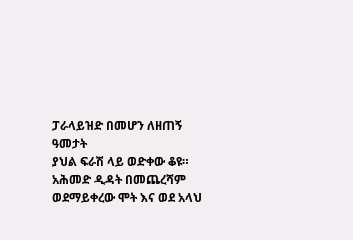ፓራላይዝድ በመሆን ለዘጠኝ ዓመታት
ያህል ፍራሽ ላይ ወድቀው ቆዩ።
አሕመድ ዲዳት በመጨረሻም ወደማይቀረው ሞት እና ወደ አላህ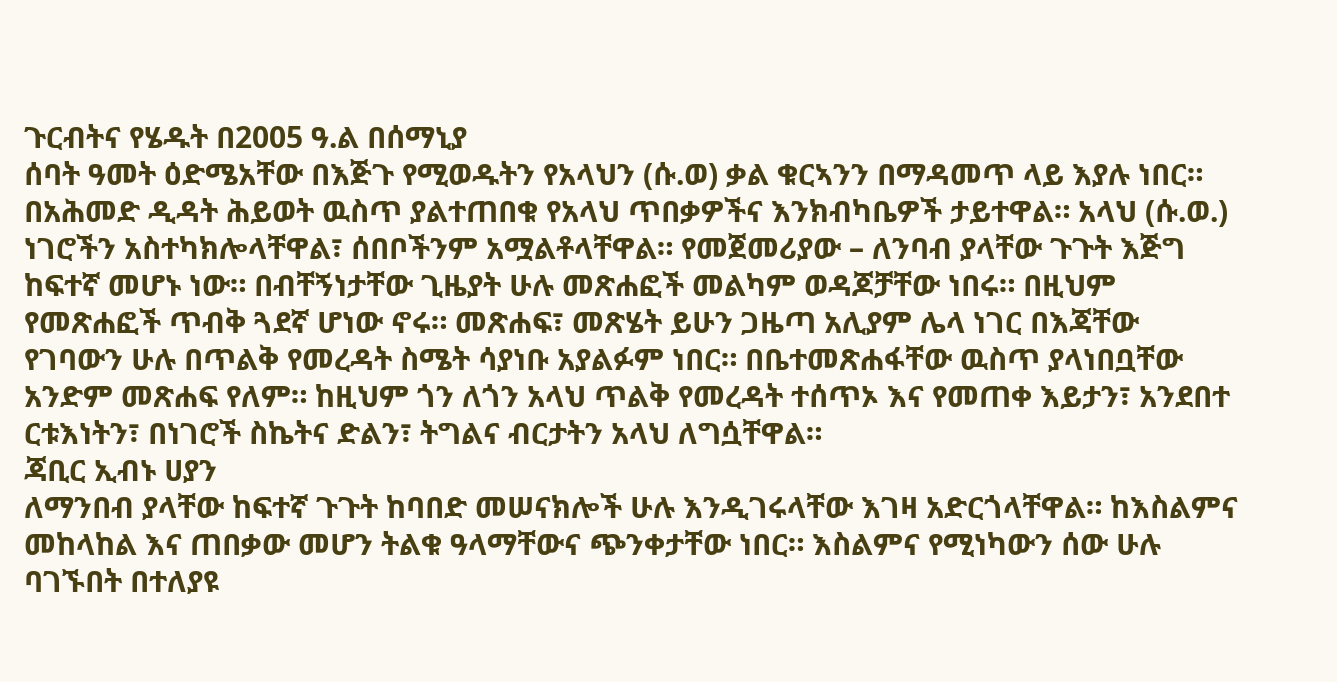ጉርብትና የሄዱት በ2005 ዓ.ል በሰማኒያ
ሰባት ዓመት ዕድሜአቸው በእጅጉ የሚወዱትን የአላህን (ሱ.ወ) ቃል ቁርኣንን በማዳመጥ ላይ እያሉ ነበር።
በአሕመድ ዲዳት ሕይወት ዉስጥ ያልተጠበቁ የአላህ ጥበቃዎችና እንክብካቤዎች ታይተዋል። አላህ (ሱ.ወ.)
ነገሮችን አስተካክሎላቸዋል፣ ሰበቦችንም አሟልቶላቸዋል። የመጀመሪያው – ለንባብ ያላቸው ጉጉት እጅግ
ከፍተኛ መሆኑ ነው። በብቸኝነታቸው ጊዜያት ሁሉ መጽሐፎች መልካም ወዳጆቻቸው ነበሩ። በዚህም
የመጽሐፎች ጥብቅ ጓደኛ ሆነው ኖሩ። መጽሐፍ፣ መጽሄት ይሁን ጋዜጣ አሊያም ሌላ ነገር በእጃቸው
የገባውን ሁሉ በጥልቅ የመረዳት ስሜት ሳያነቡ አያልፉም ነበር። በቤተመጽሐፋቸው ዉስጥ ያላነበቧቸው
አንድም መጽሐፍ የለም። ከዚህም ጎን ለጎን አላህ ጥልቅ የመረዳት ተሰጥኦ እና የመጠቀ እይታን፣ አንደበተ
ርቱእነትን፣ በነገሮች ስኬትና ድልን፣ ትግልና ብርታትን አላህ ለግሷቸዋል።
ጃቢር ኢብኑ ሀያን
ለማንበብ ያላቸው ከፍተኛ ጉጉት ከባበድ መሠናክሎች ሁሉ እንዲገሩላቸው እገዛ አድርጎላቸዋል። ከእስልምና
መከላከል እና ጠበቃው መሆን ትልቁ ዓላማቸውና ጭንቀታቸው ነበር። እስልምና የሚነካውን ሰው ሁሉ
ባገኙበት በተለያዩ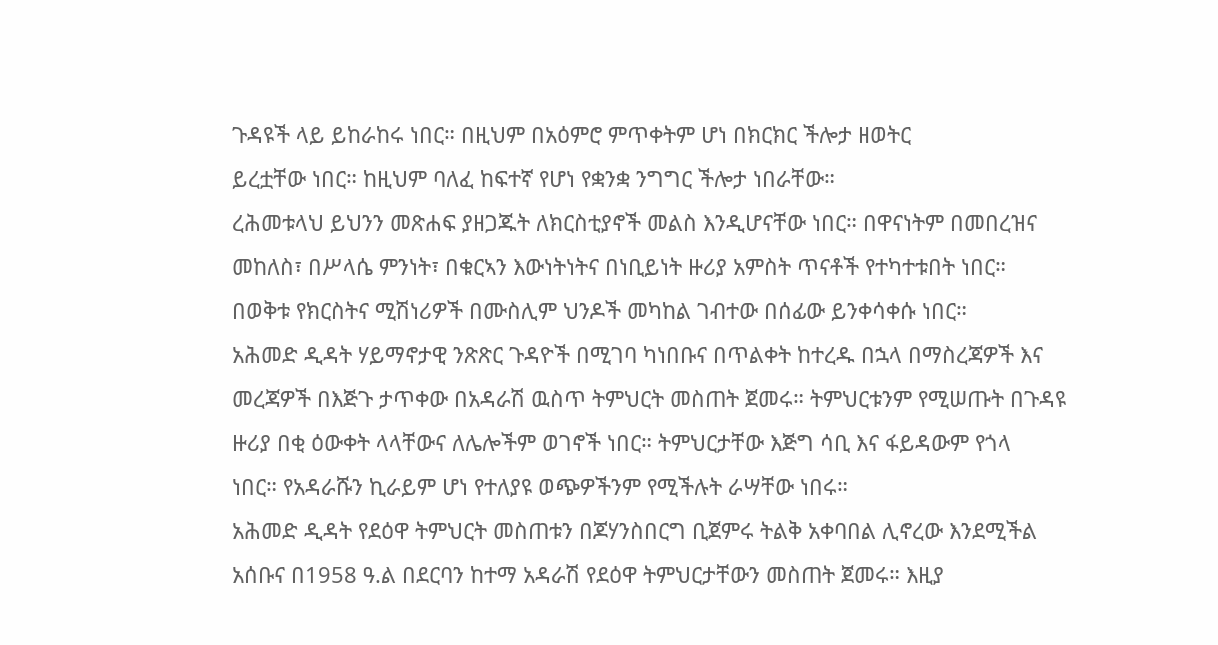ጉዳዩች ላይ ይከራከሩ ነበር። በዚህም በአዕምሮ ምጥቀትም ሆነ በክርክር ችሎታ ዘወትር
ይረቷቸው ነበር። ከዚህም ባለፈ ከፍተኛ የሆነ የቋንቋ ንግግር ችሎታ ነበራቸው።
ረሕመቱላህ ይህንን መጽሐፍ ያዘጋጁት ለክርስቲያኖች መልስ እንዲሆናቸው ነበር። በዋናነትም በመበረዝና
መከለስ፣ በሥላሴ ምንነት፣ በቁርኣን እውነትነትና በነቢይነት ዙሪያ አምስት ጥናቶች የተካተቱበት ነበር።
በወቅቱ የክርስትና ሚሽነሪዎች በሙስሊም ህንዶች መካከል ገብተው በሰፊው ይንቀሳቀሱ ነበር።
አሕመድ ዲዳት ሃይማኖታዊ ንጽጽር ጉዳዮች በሚገባ ካነበቡና በጥልቀት ከተረዱ በኋላ በማስረጃዎች እና
መረጃዎች በእጅጉ ታጥቀው በአዳራሽ ዉስጥ ትምህርት መስጠት ጀመሩ። ትምህርቱንም የሚሠጡት በጉዳዩ
ዙሪያ በቂ ዕውቀት ላላቸውና ለሌሎችም ወገኖች ነበር። ትምህርታቸው እጅግ ሳቢ እና ፋይዳውም የጎላ
ነበር። የአዳራሹን ኪራይም ሆነ የተለያዩ ወጭዎችንም የሚችሉት ራሣቸው ነበሩ።
አሕመድ ዲዳት የደዕዋ ትምህርት መስጠቱን በጆሃንስበርግ ቢጀምሩ ትልቅ አቀባበል ሊኖረው እንደሚችል
አሰቡና በ1958 ዓ.ል በደርባን ከተማ አዳራሽ የደዕዋ ትምህርታቸውን መስጠት ጀመሩ። እዚያ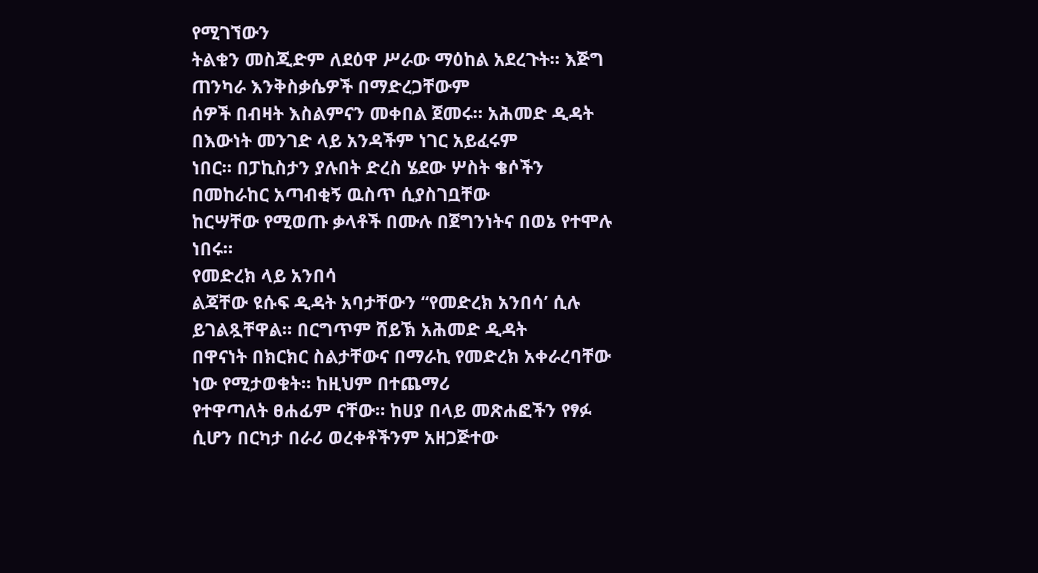የሚገኘውን
ትልቁን መስጂድም ለደዕዋ ሥራው ማዕከል አደረጉት። እጅግ ጠንካራ እንቅስቃሴዎች በማድረጋቸውም
ሰዎች በብዛት እስልምናን መቀበል ጀመሩ። አሕመድ ዲዳት በእውነት መንገድ ላይ አንዳችም ነገር አይፈሩም
ነበር። በፓኪስታን ያሉበት ድረስ ሄደው ሦስት ቄሶችን በመከራከር አጣብቂኝ ዉስጥ ሲያስገቧቸው
ከርሣቸው የሚወጡ ቃላቶች በሙሉ በጀግንነትና በወኔ የተሞሉ ነበሩ።
የመድረክ ላይ አንበሳ
ልጃቸው ዩሱፍ ዲዳት አባታቸውን “የመድረክ አንበሳ’ ሲሉ ይገልጿቸዋል። በርግጥም ሸይኽ አሕመድ ዲዳት
በዋናነት በክርክር ስልታቸውና በማራኪ የመድረክ አቀራረባቸው ነው የሚታወቁት። ከዚህም በተጨማሪ
የተዋጣለት ፀሐፊም ናቸው። ከሀያ በላይ መጽሐፎችን የፃፉ ሲሆን በርካታ በራሪ ወረቀቶችንም አዘጋጅተው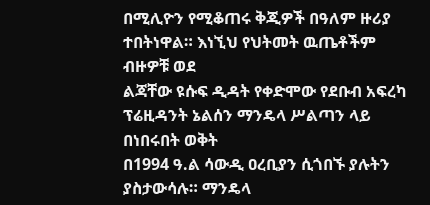በሚሊዮን የሚቆጠሩ ቅጂዎች በዓለም ዙሪያ ተበትነዋል። እነኚህ የህትመት ዉጤቶችም ብዙዎቹ ወደ
ልጃቸው ዩሱፍ ዲዳት የቀድሞው የደቡብ አፍረካ ፕሬዚዳንት ኔልሰን ማንዴላ ሥልጣን ላይ በነበሩበት ወቅት
በ1994 ዓ.ል ሳውዲ ዐረቢያን ሲጎበኙ ያሉትን ያስታውሳሉ። ማንዴላ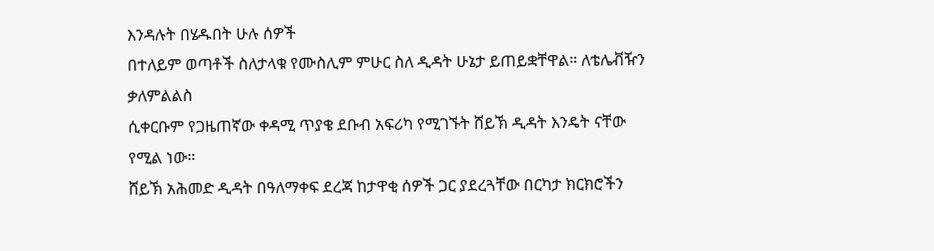እንዳሉት በሄዱበት ሁሉ ሰዎች
በተለይም ወጣቶች ስለታላቁ የሙስሊም ምሁር ስለ ዲዳት ሁኔታ ይጠይቋቸዋል። ለቴሌቭዥን ቃለምልልስ
ሲቀርቡም የጋዜጠኛው ቀዳሚ ጥያቄ ደቡብ አፍሪካ የሚገኙት ሸይኽ ዲዳት እንዴት ናቸው የሚል ነው።
ሸይኽ አሕመድ ዲዳት በዓለማቀፍ ደረጃ ከታዋቂ ሰዎች ጋር ያደረጓቸው በርካታ ክርክሮችን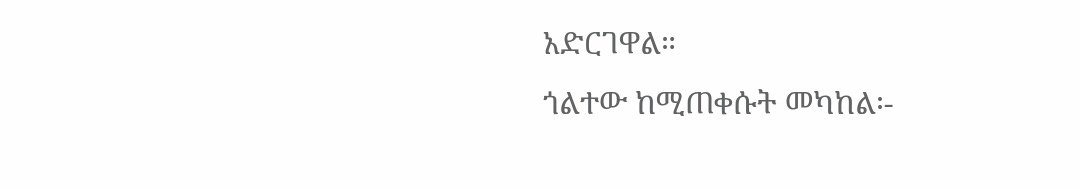አድርገዋል።
ጎልተው ከሚጠቀሱት መካከል፡-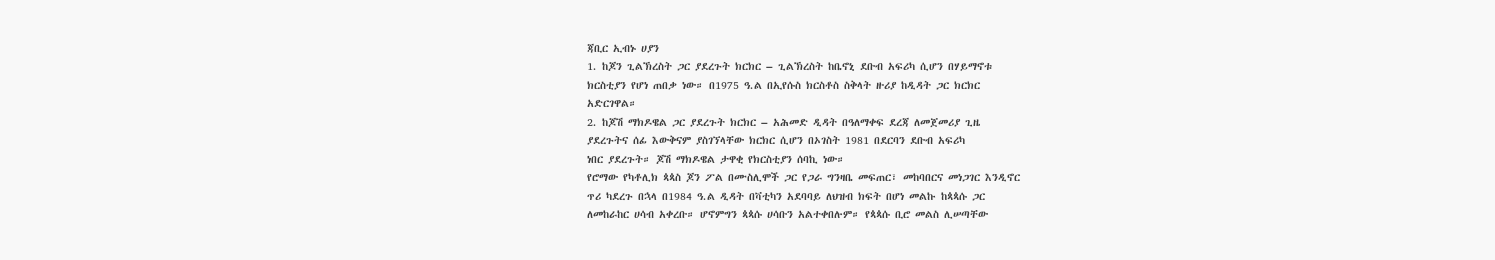ጃቢር ኢብኑ ሀያን
1. ከጆን ጊልኽረስት ጋር ያደረጉት ክርክር – ጊልኽረስት ከቤኖኒ ደቡብ አፍሪካ ሲሆን በሃይማኖቱ
ክርስቲያን የሆነ ጠበቃ ነው። በ1975 ዓ.ል በኢየሱስ ክርስቶስ ስቅላት ዙሪያ ከዲዳት ጋር ክርክር
አድርገዋል።
2. ከጆሽ ማክዶዌል ጋር ያደረጉት ክርክር – አሕመድ ዲዳት በዓለማቀፍ ደረጃ ለመጀመሪያ ጊዜ
ያደረጉትና ሰፊ እውቅናም ያስገኘላቸው ክርክር ሲሆን በኦገስት 1981 በደርባን ደቡብ አፍሪካ
ነበር ያደረጉት። ጆሽ ማክዶዌል ታዋቂ የክርስቲያን ሰባኪ ነው።
የሮማው የካቶሊክ ጳጳስ ጆን ፖል በሙስሊሞች ጋር የጋራ ግንዛቤ መፍጠር፣ መከባበርና መነጋገር እንዲኖር
ጥሪ ካደረጉ በኋላ በ1984 ዓ.ል ዲዳት በቫቲካን አደባባይ ለህዝብ ክፍት በሆነ መልኩ ከጳጳሱ ጋር
ለመከራከር ሀሳብ አቀረቡ። ሆኖምግን ጳጳሱ ሀሳቡን አልተቀበሉም። የጳጳሱ ቢሮ መልስ ሊሠጣቸው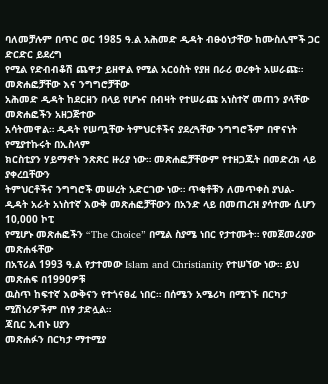ባለመቻሉም በጥር ወር 1985 ዓ.ል አሕመድ ዲዳት ብፁዕነታቸው ከሙስሊሞች ጋር ድርድር ይደረግ
የሚል የድብብቆሽ ጨዋታ ይዘዋል የሚል አርዕስት የያዘ በራሪ ወረቀት አሠራጩ።
መጽሐፎቻቸው እና ንግግሮቻቸው
አሕመድ ዲዳት ከደርዘን በላይ የሆኑና በብዛት የተሠራጩ አነስተኛ መጠን ያላቸው መጽሐፎችን አዘጋጅተው
አሳትመዋል። ዲዳት የሠጧቸው ትምህርቶችና ያደረጓቸው ንግግሮችም በዋናነት የሚያተኩሩት በኢስላም
ክርስቲያን ሃይማኖት ንጽጽር ዙሪያ ነው። መጽሐፎቻቸውም የተዘጋጁት በመድረክ ላይ ያቀረቧቸውን
ትምህርቶችና ንግግሮች መሠረት አድርገው ነው። ጥቂቶቹን ለመጥቀስ ያህል-
ዲዳት አራት አነስተኛ እውቅ መጽሐፎቻቸውን በአንድ ላይ በመጠረዝ ያሳተሙ ሲሆን 10,000 ኮፒ
የሚሆኑ መጽሐፎችን “The Choice” በሚል ስያሜ ነበር የታተሙት። የመጀመሪያው መጽሐፋቸው
በአፕሪል 1993 ዓ.ል የታተመው Islam and Christianity የተሠኘው ነው። ይህ መጽሐፍ በ1990ዎቹ
ዉስጥ ከፍተኛ እውቅናን የተጎናፀፈ ነበር። በሰሜን አሜሪካ በሚገኙ በርካታ ሚሽነሪዎችም በነፃ ታድሏል።
ጃቢር ኢብኑ ሀያን
መጽሐፉን በርካታ ማተሚያ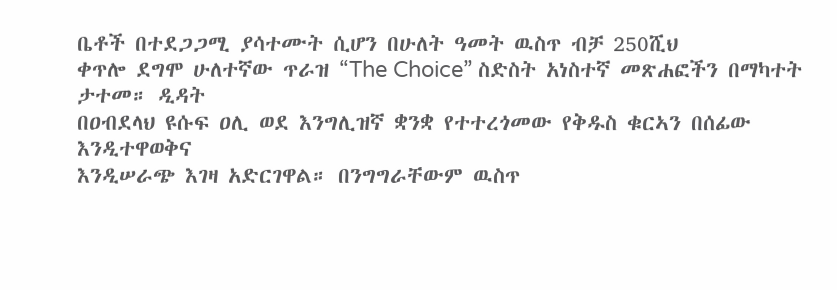ቤቶች በተደጋጋሚ ያሳተሙት ሲሆን በሁለት ዓመት ዉስጥ ብቻ 250ሺህ
ቀጥሎ ደግሞ ሁለተኛው ጥራዝ “The Choice” ስድስት አነስተኛ መጽሐፎችን በማካተት ታተመ። ዲዳት
በዐብደላህ ዩሱፍ ዐሊ ወደ እንግሊዝኛ ቋንቋ የተተረጎመው የቅዱስ ቁርኣን በሰፊው እንዲተዋወቅና
እንዲሠራጭ እገዛ አድርገዋል። በንግግራቸውም ዉስጥ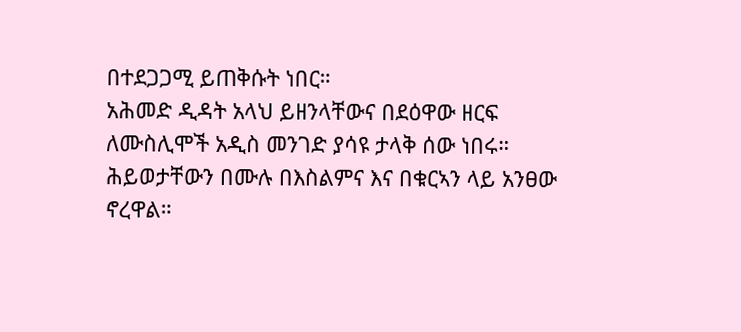በተደጋጋሚ ይጠቅሱት ነበር።
አሕመድ ዲዳት አላህ ይዘንላቸውና በደዕዋው ዘርፍ ለሙስሊሞች አዲስ መንገድ ያሳዩ ታላቅ ሰው ነበሩ።
ሕይወታቸውን በሙሉ በእስልምና እና በቁርኣን ላይ አንፀው ኖረዋል።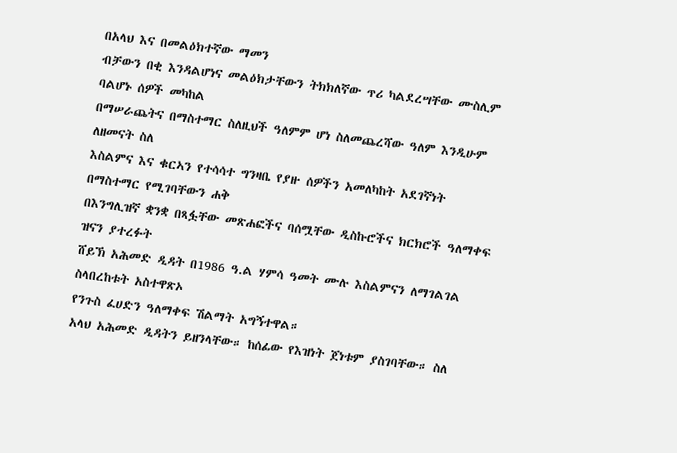በአላህ እና በመልዕክተኛው ማመን
ብቻውን በቂ እንዳልሆነና መልዕክታቸውን ትክክለኛው ጥሪ ካልደረሣቸው ሙስሊም ባልሆኑ ሰዎች መካከል
በማሠራጨትና በማስተማር ስለዚህች ዓለምም ሆነ ስለመጨረሻው ዓለም እንዲሁም ለዘመናት ስለ
እስልምና እና ቁርኣን የተሳሳተ ግንዛቤ የያዙ ሰዎችን አመለካከት አደገኛነት በማስተማር የሚገባቸውን ሐቅ
በእንግሊዝኛ ቋንቋ በጻፏቸው መጽሐፎችና ባሰሟቸው ዲስኩሮችና ክርክሮች ዓለማቀፍ ዝናን ያተረፉት
ሸይኽ አሕመድ ዲዳት በ1986 ዓ.ል ሃምሳ ዓመት ሙሉ እስልምናን ለማገልገል ስላበረከቱት አስተዋጽኦ
የንጉስ ፈሀድን ዓለማቀፍ ሽልማት አግኝተዋል።
አላህ አሕመድ ዲዳትን ይዘንላቸው። ከሰፊው የእዝነት ጀነቱም ያስገባቸው። ስለ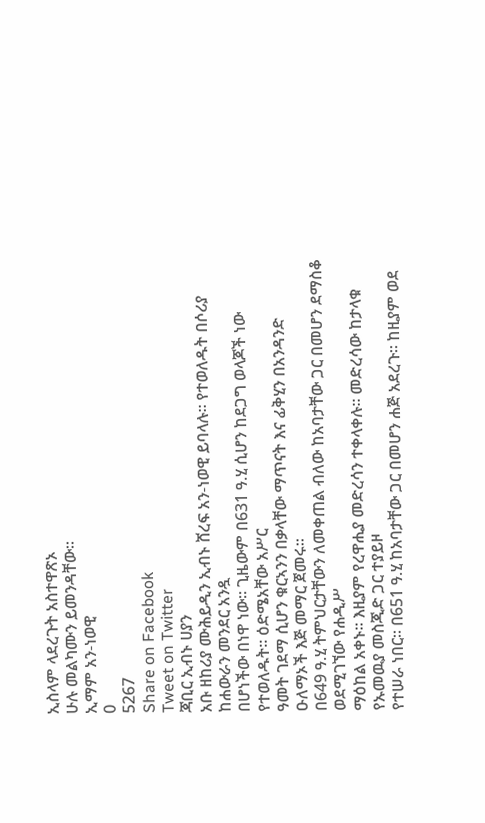ኢስላም ላደረጉት አስተዋጽኦ
ሁሉ መልካሙን ይመንዳቸው።
ኢማም አን-ነወዊ
0
5267
Share on Facebook
Tweet on Twitter
ጃቢር ኢብኑ ሀያን
አቡ ዘከሪያ ሙሕይዲን ኢብኑ ሸረፍ አን-ነወዊ ይባላሉ። የተወለዱት በሶሪያ ከሐውራን መንደር አንዷ
በሆነችው በነዋ ነው። ጊዜውም በ631 ዓ.ሂ ሲሆን ከደጋግ ወላጆች ነው የተወለዱት። ዕድሜአቸው አሥር
ዓመት ገደማ ሲሆን ቁርኣንን በቃላቸው ማጥናት እና ፊቅሂን በአንዳንድ ዑለማኦች እጅ መማር ጀመሩ።
በ649 ዓ.ሂ ትምህርታቸውን ለመቀጠል ብለው ከአባታቸው ጋር በመሆን ደማስቆ ወደሚገኘው የሐዲሥ
ማዕከል አቀኑ። እዚያም የረዋሒያ መድረሳን ተቀላቀሉ። መድረሳው ከታላቁ የኡመዉያ መስጂድ ጋር ተያይዞ
የተሠራ ነበር። በ651 ዓ.ሂ ከአባታቸው ጋር በመሆን ሐጅ አደረጉ። ከዚያም ወደ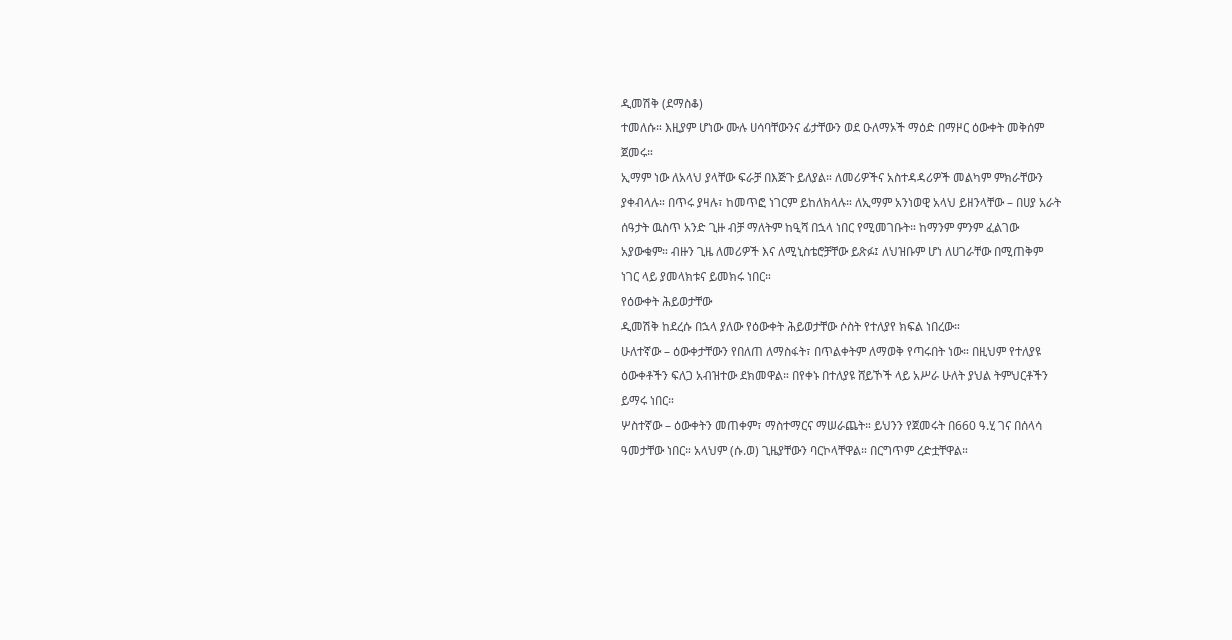ዲመሽቅ (ደማስቆ)
ተመለሱ። እዚያም ሆነው ሙሉ ሀሳባቸውንና ፊታቸውን ወደ ዑለማኦች ማዕድ በማዞር ዕውቀት መቅሰም
ጀመሩ።
ኢማም ነው ለአላህ ያላቸው ፍራቻ በእጅጉ ይለያል። ለመሪዎችና አስተዳዳሪዎች መልካም ምክራቸውን
ያቀብላሉ። በጥሩ ያዛሉ፣ ከመጥፎ ነገርም ይከለክላሉ። ለኢማም አንነወዊ አላህ ይዘንላቸው – በሀያ አራት
ሰዓታት ዉስጥ አንድ ጊዙ ብቻ ማለትም ከዒሻ በኋላ ነበር የሚመገቡት። ከማንም ምንም ፈልገው
አያውቁም። ብዙን ጊዜ ለመሪዎች እና ለሚኒስቴሮቻቸው ይጽፉ፤ ለህዝቡም ሆነ ለሀገራቸው በሚጠቅም
ነገር ላይ ያመላክቱና ይመክሩ ነበር።
የዕውቀት ሕይወታቸው
ዲመሽቅ ከደረሱ በኋላ ያለው የዕውቀት ሕይወታቸው ሶስት የተለያየ ክፍል ነበረው።
ሁለተኛው – ዕውቀታቸውን የበለጠ ለማስፋት፣ በጥልቀትም ለማወቅ የጣሩበት ነው። በዚህም የተለያዩ
ዕውቀቶችን ፍለጋ አብዝተው ደክመዋል። በየቀኑ በተለያዩ ሸይኾች ላይ አሥራ ሁለት ያህል ትምህርቶችን
ይማሩ ነበር።
ሦስተኛው – ዕውቀትን መጠቀም፣ ማስተማርና ማሠራጨት። ይህንን የጀመሩት በ660 ዓ.ሂ ገና በሰላሳ
ዓመታቸው ነበር። አላህም (ሱ.ወ) ጊዜያቸውን ባርኮላቸዋል። በርግጥም ረድቷቸዋል።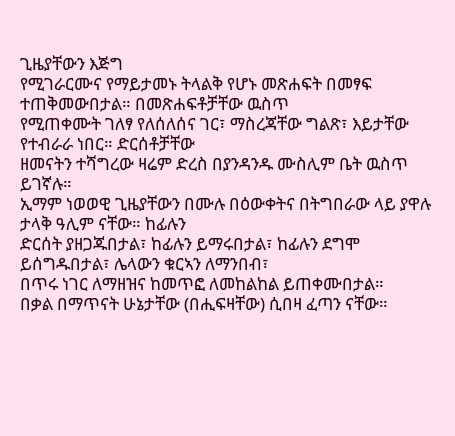ጊዜያቸውን እጅግ
የሚገራርሙና የማይታመኑ ትላልቅ የሆኑ መጽሐፍት በመፃፍ ተጠቅመውበታል። በመጽሐፍቶቻቸው ዉስጥ
የሚጠቀሙት ገለፃ የለሰለሰና ገር፣ ማስረጃቸው ግልጽ፣ እይታቸው የተብራራ ነበር። ድርሰቶቻቸው
ዘመናትን ተሻግረው ዛሬም ድረስ በያንዳንዱ ሙስሊም ቤት ዉስጥ ይገኛሉ።
ኢማም ነወወዊ ጊዜያቸውን በሙሉ በዕውቀትና በትግበራው ላይ ያዋሉ ታላቅ ዓሊም ናቸው። ከፊሉን
ድርሰት ያዘጋጁበታል፣ ከፊሉን ይማሩበታል፣ ከፊሉን ደግሞ ይሰግዱበታል፣ ሌላውን ቁርኣን ለማንበብ፣
በጥሩ ነገር ለማዘዝና ከመጥፎ ለመከልከል ይጠቀሙበታል።
በቃል በማጥናት ሁኔታቸው (በሒፍዛቸው) ሲበዛ ፈጣን ናቸው።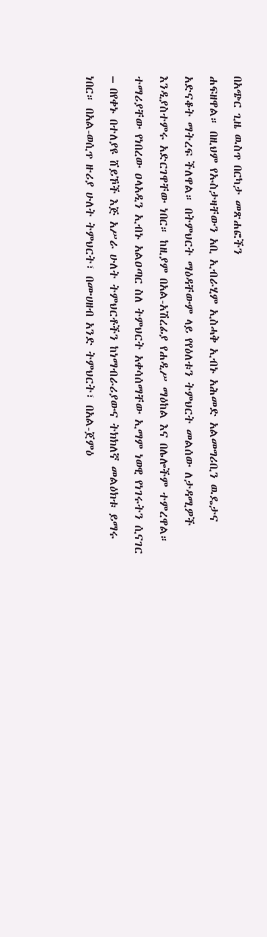በአጭር ጊዜ ዉስጥ በርካታ መጽሐፎችን
ሐፍዘዋል። በዚህም የኡስታዛቸውን አቢ ኢብራሂም ኢስሓቅ ኢብኑ አሕመድ አልመግሪቢን ዉዴታና
አድናቆት ማትረፍ ችለዋል። በትምህርት ማዕዳቸውም ላይ የየዕለቱን ትምህርት መልሰው ለታዳሚዎች
እንዲያስተምሩ አድርገዋቸው ነበር። ከዚያም በአል-አሽረፊያ የሐዲሥ ማዕከል እና በሌሎችም ተምረዋል።
ተማሪያቸው የነበረው ዐላአዲን ኢብኑ አልዐጣር ስለ ትምህርት አቀሳሰማቸው ኢማም ነወዊ የነገሩትን ሲናገር
– በየቀኑ በተለያዩ ሸይኾች እጅ አሥራ ሁለት ትምህርቶችን ከነማብራሪያውና ትክክለኛ መልዕክቱ ይማሩ
ነበር። በአል-ወሲጥ ዙሪያ ሁለት ትምህርት፣ በሙሀዘብ አንድ ትምህርት፣ በአል-ጀምዕ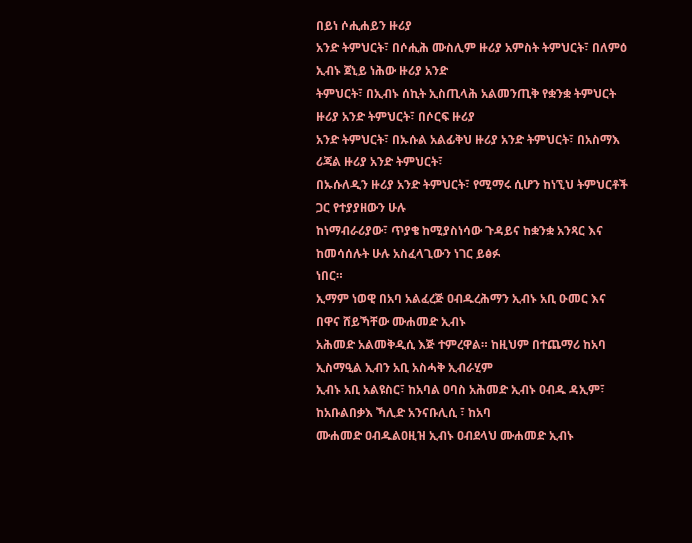በይነ ሶሒሐይን ዙሪያ
አንድ ትምህርት፣ በሶሒሕ ሙስሊም ዙሪያ አምስት ትምህርት፣ በለምዕ ኢብኑ ጀኒይ ነሕው ዙሪያ አንድ
ትምህርት፣ በኢብኑ ሰኪት ኢስጢላሕ አልመንጢቅ የቋንቋ ትምህርት ዙሪያ አንድ ትምህርት፣ በሶርፍ ዙሪያ
አንድ ትምህርት፣ በኡሱል አልፊቅህ ዙሪያ አንድ ትምህርት፣ በአስማእ ሪጃል ዙሪያ አንድ ትምህርት፣
በኡሱለዲን ዙሪያ አንድ ትምህርት፣ የሚማሩ ሲሆን ከነኚህ ትምህርቶች ጋር የተያያዘውን ሁሉ
ከነማብራሪያው፣ ጥያቄ ከሚያስነሳው ጉዳይና ከቋንቋ አንጻር እና ከመሳሰሉት ሁሉ አስፈላጊውን ነገር ይፅፉ
ነበር።
ኢማም ነወዊ በአባ አልፈረጅ ዐብዱረሕማን ኢብኑ አቢ ዑመር እና በዋና ሸይኻቸው ሙሐመድ ኢብኑ
አሕመድ አልመቅዲሲ እጅ ተምረዋል። ከዚህም በተጨማሪ ከአባ ኢስማዒል ኢብን አቢ አስሓቅ ኢብራሂም
ኢብኑ አቢ አልዩስር፣ ከአባል ዐባስ አሕመድ ኢብኑ ዐብዱ ዳኢም፣ ከአቡልበቃእ ኻሊድ አንናቡሊሲ ፣ ከአባ
ሙሐመድ ዐብዱልዐዚዝ ኢብኑ ዐብደላህ ሙሐመድ ኢብኑ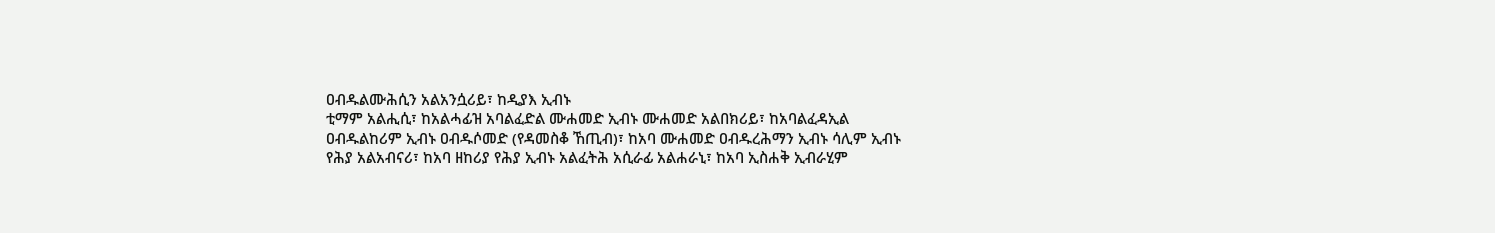ዐብዱልሙሕሲን አልአንሷሪይ፣ ከዲያእ ኢብኑ
ቲማም አልሒሲ፣ ከአልሓፊዝ አባልፈድል ሙሐመድ ኢብኑ ሙሐመድ አልበክሪይ፣ ከአባልፈዳኢል
ዐብዱልከሪም ኢብኑ ዐብዱሶመድ (የዳመስቆ ኸጢብ)፣ ከአባ ሙሐመድ ዐብዱረሕማን ኢብኑ ሳሊም ኢብኑ
የሕያ አልአብናሪ፣ ከአባ ዘከሪያ የሕያ ኢብኑ አልፈትሕ አሲራፊ አልሐራኒ፣ ከአባ ኢስሐቅ ኢብራሂም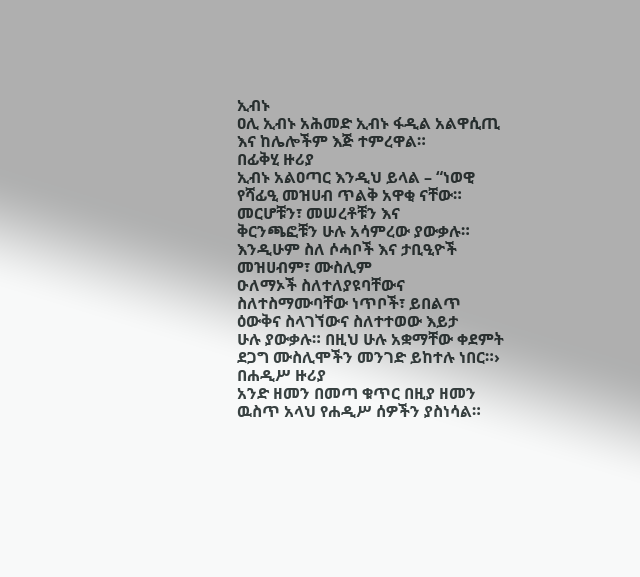ኢብኑ
ዐሊ ኢብኑ አሕመድ ኢብኑ ፋዲል አልዋሲጢ እና ከሌሎችም እጅ ተምረዋል።
በፊቅሂ ዙሪያ
ኢብኑ አልዐጣር እንዲህ ይላል – “ነወዊ የሻፊዒ መዝሀብ ጥልቅ አዋቂ ናቸው። መርሆቹን፣ መሠረቶቹን እና
ቅርንጫፎቹን ሁሉ አሳምረው ያውቃሉ። እንዲሁም ስለ ሶሓቦች እና ታቢዒዮች መዝሀብም፣ ሙስሊም
ዑለማኦች ስለተለያዩባቸውና ስለተስማሙባቸው ነጥቦች፣ ይበልጥ ዕውቅና ስላገኘውና ስለተተወው እይታ
ሁሉ ያውቃሉ። በዚህ ሁሉ አቋማቸው ቀደምት ደጋግ ሙስሊሞችን መንገድ ይከተሉ ነበር።›
በሐዲሥ ዙሪያ
አንድ ዘመን በመጣ ቁጥር በዚያ ዘመን ዉስጥ አላህ የሐዲሥ ሰዎችን ያስነሳል።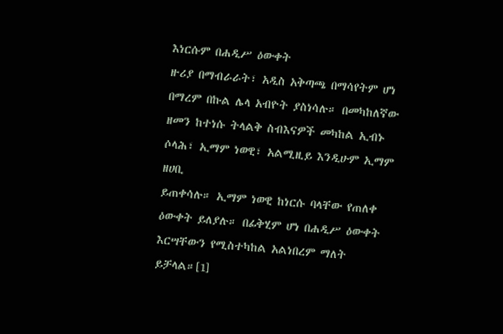እነርሱም በሐዲሥ ዕውቀት
ዙሪያ በማብራራት፣ አዲስ አቅጣጫ በማሳየትም ሆነ በማረም በኩል ሌላ አብዮት ያስነሳሉ። በመካከለኛው
ዘመን ከተነሱ ትላልቅ ስብእናዎች መካከል ኢብኑ ሶላሕ፣ ኢማም ነወዊ፣ አልሚዚይ እንዲሁም ኢማም ዘሀቢ
ይጠቀሳሉ። ኢማም ነወዊ ከነርሱ ባላቸው የጠለቀ ዕውቀት ይለያሉ። በፊቅሂም ሆነ በሐዲሥ ዕውቀት
እርሣቸውን የሚስተካከል አልነበረም ማለት ይቻላል።[1]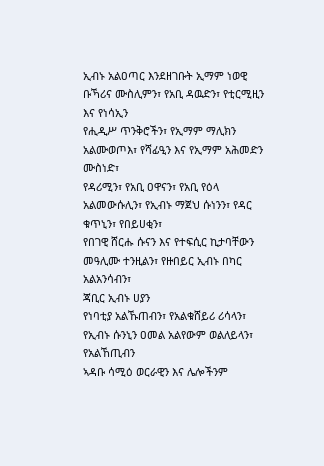ኢብኑ አልዐጣር እንደዘገቡት ኢማም ነወዊ ቡኻሪና ሙስሊምን፣ የአቢ ዳዉድን፣ የቲርሚዚን እና የነሳኢን
የሒዲሥ ጥንቅሮችን፣ የኢማም ማሊክን አልሙወጦእ፣ የሻፊዒን እና የኢማም አሕመድን ሙስነድ፣
የዳሪሚን፣ የአቢ ዐዋናን፣ የአቢ የዕላ አልመውሱሊን፣ የኢብኑ ማጀህ ሱነንን፣ የዳር ቁጥኒን፣ የበይሀቂን፣
የበገዊ ሸርሑ ሱናን እና የተፍሲር ኪታባቸውን መዓሊሙ ተንዚልን፣ የዙበይር ኢብኑ በካር አልአንሳብን፣
ጃቢር ኢብኑ ሀያን
የነባቲያ አልኹጠብን፣ የአልቁሸይሪ ሪሳላን፣ የኢብኑ ሱንኒን ዐመል አልየውም ወልለይላን፣ የአልኸጢብን
ኣዳቡ ሳሚዕ ወርራዊን እና ሌሎችንም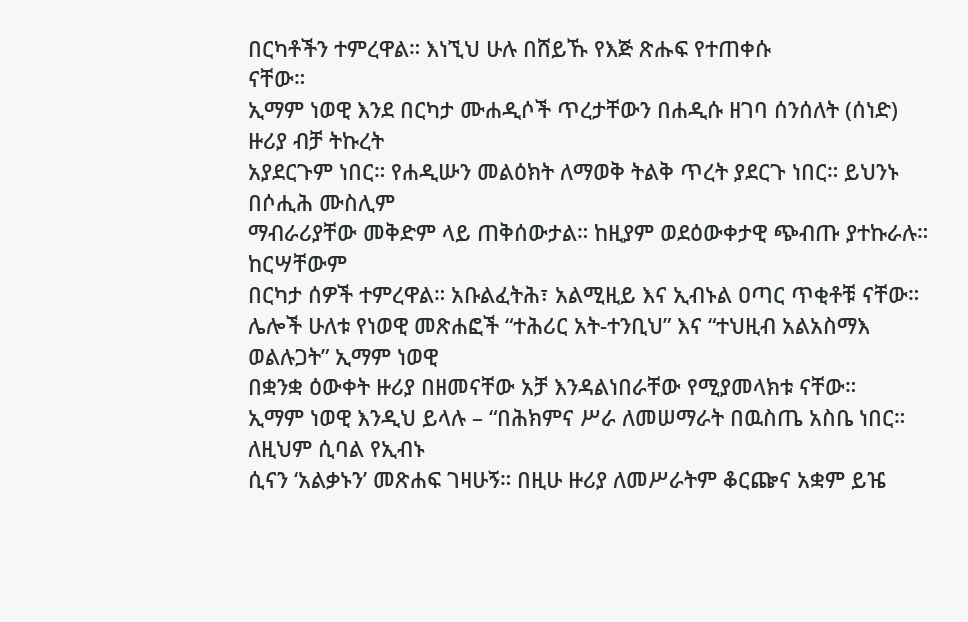በርካቶችን ተምረዋል። እነኚህ ሁሉ በሸይኹ የእጅ ጽሑፍ የተጠቀሱ
ናቸው።
ኢማም ነወዊ እንደ በርካታ ሙሐዲሶች ጥረታቸውን በሐዲሱ ዘገባ ሰንሰለት (ሰነድ) ዙሪያ ብቻ ትኩረት
አያደርጉም ነበር። የሐዲሡን መልዕክት ለማወቅ ትልቅ ጥረት ያደርጉ ነበር። ይህንኑ በሶሒሕ ሙስሊም
ማብራሪያቸው መቅድም ላይ ጠቅሰውታል። ከዚያም ወደዕውቀታዊ ጭብጡ ያተኩራሉ። ከርሣቸውም
በርካታ ሰዎች ተምረዋል። አቡልፈትሕ፣ አልሚዚይ እና ኢብኑል ዐጣር ጥቂቶቹ ናቸው።
ሌሎች ሁለቱ የነወዊ መጽሐፎች “ተሕሪር አት-ተንቢህ” እና “ተህዚብ አልአስማእ ወልሉጋት” ኢማም ነወዊ
በቋንቋ ዕውቀት ዙሪያ በዘመናቸው አቻ እንዳልነበራቸው የሚያመላክቱ ናቸው።
ኢማም ነወዊ እንዲህ ይላሉ – “በሕክምና ሥራ ለመሠማራት በዉስጤ አስቤ ነበር። ለዚህም ሲባል የኢብኑ
ሲናን ‘አልቃኑን’ መጽሐፍ ገዛሁኝ። በዚሁ ዙሪያ ለመሥራትም ቆርጬና አቋም ይዤ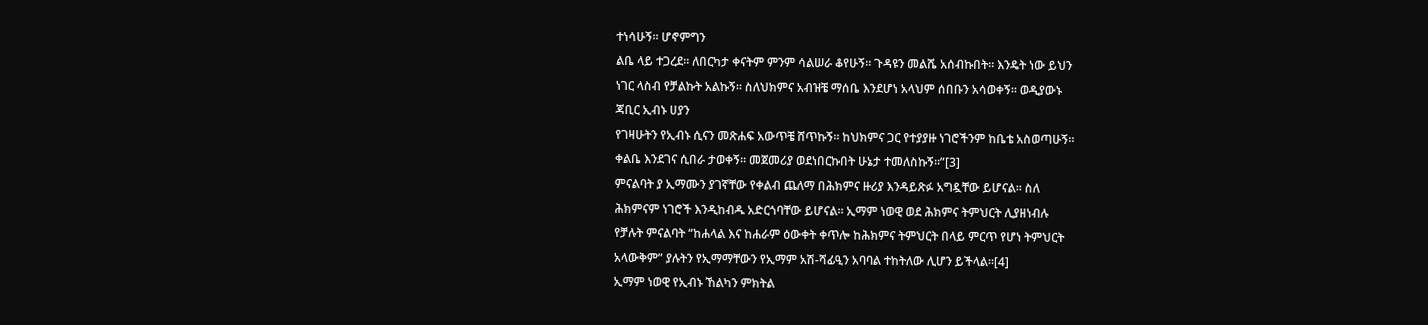ተነሳሁኝ። ሆኖምግን
ልቤ ላይ ተጋረደ። ለበርካታ ቀናትም ምንም ሳልሠራ ቆየሁኝ። ጉዳዩን መልሼ አሰብኩበት። እንዴት ነው ይህን
ነገር ላስብ የቻልኩት አልኩኝ። ስለህክምና አብዝቼ ማሰቤ እንደሆነ አላህም ሰበቡን አሳወቀኝ። ወዲያውኑ
ጃቢር ኢብኑ ሀያን
የገዛሁትን የኢብኑ ሲናን መጽሐፍ አውጥቼ ሸጥኩኝ። ከህክምና ጋር የተያያዙ ነገሮችንም ከቤቴ አስወጣሁኝ።
ቀልቤ እንደገና ሲበራ ታወቀኝ። መጀመሪያ ወደነበርኩበት ሁኔታ ተመለስኩኝ።”[3]
ምናልባት ያ ኢማሙን ያገኛቸው የቀልብ ጨለማ በሕክምና ዙሪያ እንዳይጽፉ አግዷቸው ይሆናል። ስለ
ሕክምናም ነገሮች እንዲከብዱ አድርጎባቸው ይሆናል። ኢማም ነወዊ ወደ ሕክምና ትምህርት ሊያዘነብሉ
የቻሉት ምናልባት “ከሐላል እና ከሐራም ዕውቀት ቀጥሎ ከሕክምና ትምህርት በላይ ምርጥ የሆነ ትምህርት
አላውቅም” ያሉትን የኢማማቸውን የኢማም አሽ-ሻፊዒን አባባል ተከትለው ሊሆን ይችላል።[4]
ኢማም ነወዊ የኢብኑ ኸልካን ምክትል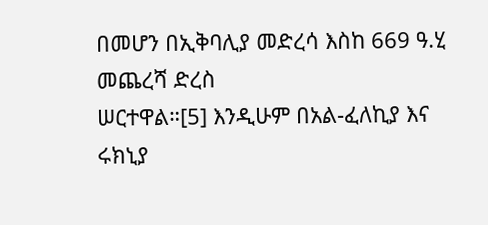በመሆን በኢቅባሊያ መድረሳ እስከ 669 ዓ.ሂ መጨረሻ ድረስ
ሠርተዋል።[5] እንዲሁም በአል-ፈለኪያ እና ሩክኒያ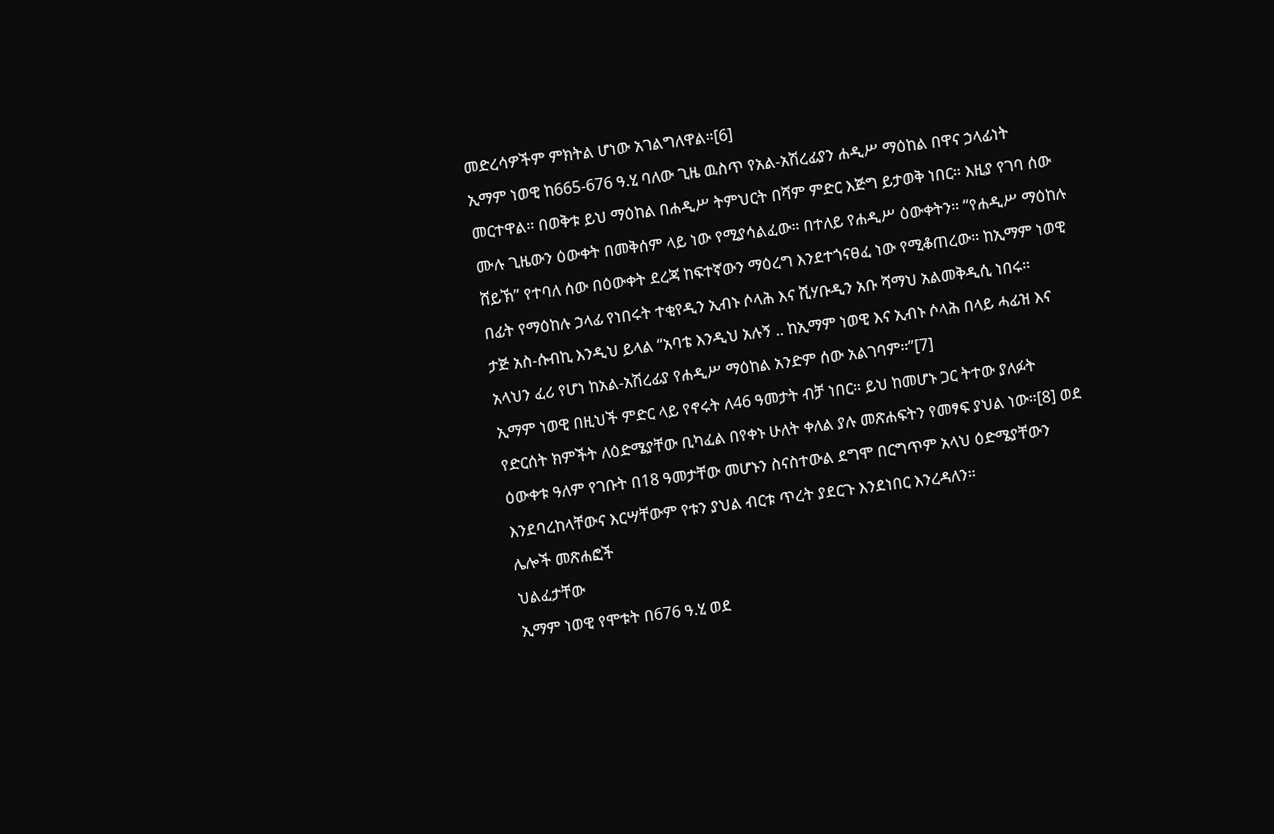መድረሳዎችም ምክትል ሆነው አገልግለዋል።[6]
ኢማም ነወዊ ከ665-676 ዓ.ሂ ባለው ጊዜ ዉስጥ የአል-አሽረፊያን ሐዲሥ ማዕከል በዋና ኃላፊነት
መርተዋል። በወቅቱ ይህ ማዕከል በሐዲሥ ትምህርት በሻም ምድር እጅግ ይታወቅ ነበር። እዚያ የገባ ሰው
ሙሉ ጊዜውን ዕውቀት በመቅሰም ላይ ነው የሚያሳልፈው። በተለይ የሐዲሥ ዕውቀትን። “የሐዲሥ ማዕከሉ
ሸይኽ” የተባለ ሰው በዕውቀት ደረጃ ከፍተኛውን ማዕረግ እንደተጎናፀፈ ነው የሚቆጠረው። ከኢማም ነወዊ
በፊት የማዕከሉ ኃላፊ የነበሩት ተቂየዲን ኢብኑ ሶላሕ እና ሺሃቡዲን አቡ ሻማህ አልመቅዲሲ ነበሩ።
ታጅ አስ-ሱብኪ እንዲህ ይላል “አባቴ እንዲህ አሉኝ .. ከኢማም ነወዊ እና ኢብኑ ሶላሕ በላይ ሓፊዝ እና
አላህን ፈሪ የሆነ ከአል-አሽረፊያ የሐዲሥ ማዕከል አንድም ሰው አልገባም።”[7]
ኢማም ነወዊ በዚህች ምድር ላይ የኖሩት ለ46 ዓመታት ብቻ ነበር። ይህ ከመሆኑ ጋር ትተው ያለፉት
የድርሰት ክምችት ለዕድሜያቸው ቢካፈል በየቀኑ ሁለት ቀለል ያሉ መጽሐፍትን የመፃፍ ያህል ነው።[8] ወደ
ዕውቀቱ ዓለም የገቡት በ18 ዓመታቸው መሆኑን ስናስተውል ደግሞ በርግጥም አላህ ዕድሜያቸውን
እንደባረከላቸውና እርሣቸውም የቱን ያህል ብርቱ ጥረት ያደርጉ እንደነበር እንረዳለን።
ሌሎች መጽሐፎች
ህልፈታቸው
ኢማም ነወዊ የሞቱት በ676 ዓ.ሂ ወደ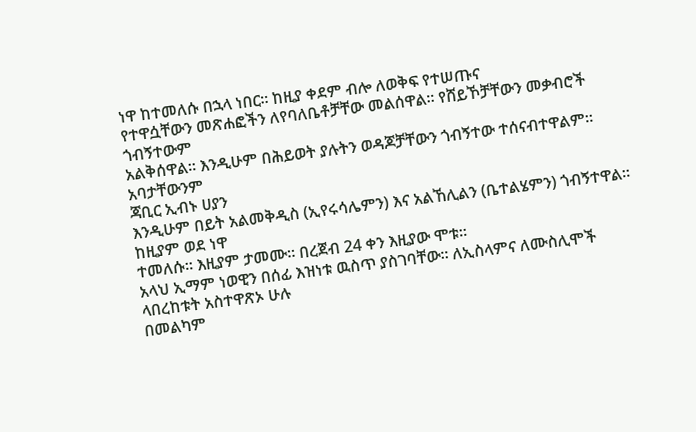ነዋ ከተመለሱ በኋላ ነበር። ከዚያ ቀደም ብሎ ለወቅፍ የተሠጡና
የተዋሷቸውን መጽሐፎችን ለየባለቤቶቻቸው መልሰዋል። የሸይኾቻቸውን መቃብሮች ጎብኝተውም
አልቅሰዋል። እንዲሁም በሕይወት ያሉትን ወዳጆቻቸውን ጎብኝተው ተሰናብተዋልም። አባታቸውንም
ጃቢር ኢብኑ ሀያን
እንዲሁም በይት አልመቅዲስ (ኢየሩሳሌምን) እና አልኸሊልን (ቤተልሄምን) ጎብኝተዋል። ከዚያም ወደ ነዋ
ተመለሱ። እዚያም ታመሙ። በረጀብ 24 ቀን እዚያው ሞቱ።
አላህ ኢማም ነወዊን በሰፊ እዝነቱ ዉስጥ ያስገባቸው። ለኢስላምና ለሙስሊሞች ላበረከቱት አስተዋጽኦ ሁሉ
በመልካም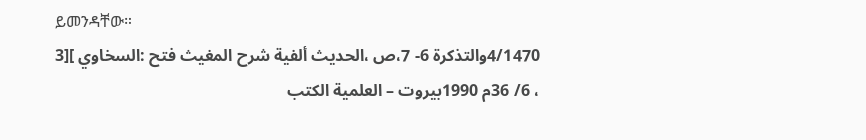ይመንዳቸው።
4/1470والتذكرة 6- 7،ص ،الحديث ألفية شرح المغيث فتح :السخاوي ][3
، 6/ 36م 1990بيروت – العلمية الكتب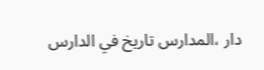دار ،المدارس تاريخ في الدارس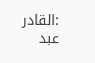:القادر عبد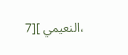،النعيمي ][7